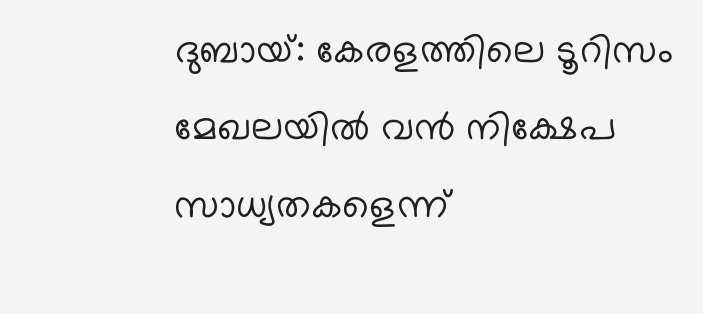ദുബായ്: കേരളത്തിലെ ടൂറിസം മേഖലയിൽ വൻ നിക്ഷേപ സാധ്യതകളെന്ന്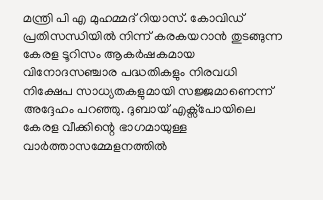മന്ത്രി പി എ മുഹമ്മദ് റിയാസ്. കോവിഡ് പ്രതിസന്ധിയിൽ നിന്ന് കരകയറാൻ തുടങ്ങുന്ന കേരള ടൂറിസം ആകർഷകമായ വിനോദസഞ്ചാര പദ്ധതികളും നിരവധി നിക്ഷേപ സാധ്യതകളുമായി സജ്ജമാണെന്ന് അദ്ദേഹം പറഞ്ഞു. ദുബായ് എക്സ്പോയിലെ കേരള വീക്കിന്റെ ഭാഗമായുള്ള വാർത്താസമ്മേളനത്തിൽ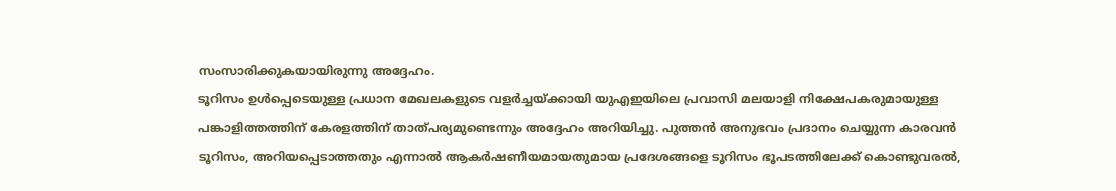സംസാരിക്കുകയായിരുന്നു അദ്ദേഹം.
ടൂറിസം ഉൾപ്പെടെയുള്ള പ്രധാന മേഖലകളുടെ വളർച്ചയ്ക്കായി യുഎഇയിലെ പ്രവാസി മലയാളി നിക്ഷേപകരുമായുള്ള പങ്കാളിത്തത്തിന് കേരളത്തിന് താത്പര്യമുണ്ടെന്നും അദ്ദേഹം അറിയിച്ചു. പുത്തൻ അനുഭവം പ്രദാനം ചെയ്യുന്ന കാരവൻ ടൂറിസം, അറിയപ്പെടാത്തതും എന്നാൽ ആകർഷണീയമായതുമായ പ്രദേശങ്ങളെ ടൂറിസം ഭൂപടത്തിലേക്ക് കൊണ്ടുവരൽ,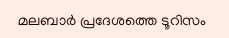മലബാർ പ്രദേശത്തെ ടൂറിസം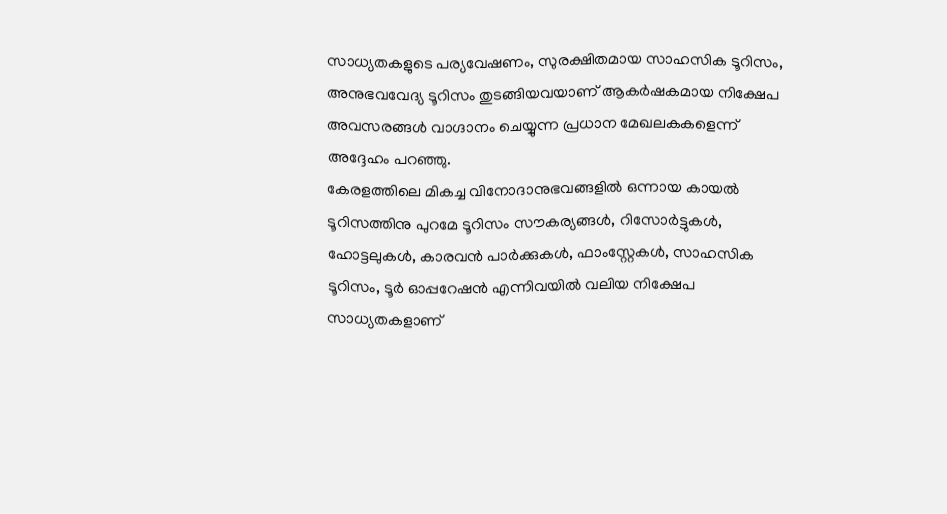സാധ്യതകളുടെ പര്യവേഷണം, സുരക്ഷിതമായ സാഹസിക ടൂറിസം, അനുഭവവേദ്യ ടൂറിസം തുടങ്ങിയവയാണ് ആകർഷകമായ നിക്ഷേപ അവസരങ്ങൾ വാഗ്ദാനം ചെയ്യുന്ന പ്രധാന മേഖലകകളെന്ന് അദ്ദേഹം പറഞ്ഞു.
കേരളത്തിലെ മികച്ച വിനോദാനുഭവങ്ങളിൽ ഒന്നായ കായൽ ടൂറിസത്തിനു പുറമേ ടൂറിസം സൗകര്യങ്ങൾ, റിസോർട്ടുകൾ, ഹോട്ടലുകൾ, കാരവൻ പാർക്കുകൾ, ഫാംസ്റ്റേകൾ, സാഹസിക ടൂറിസം, ടൂർ ഓപ്പറേഷൻ എന്നിവയിൽ വലിയ നിക്ഷേപ സാധ്യതകളാണ്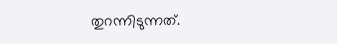തുറന്നിടുന്നത്.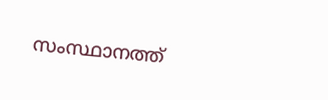സംസ്ഥാനത്ത്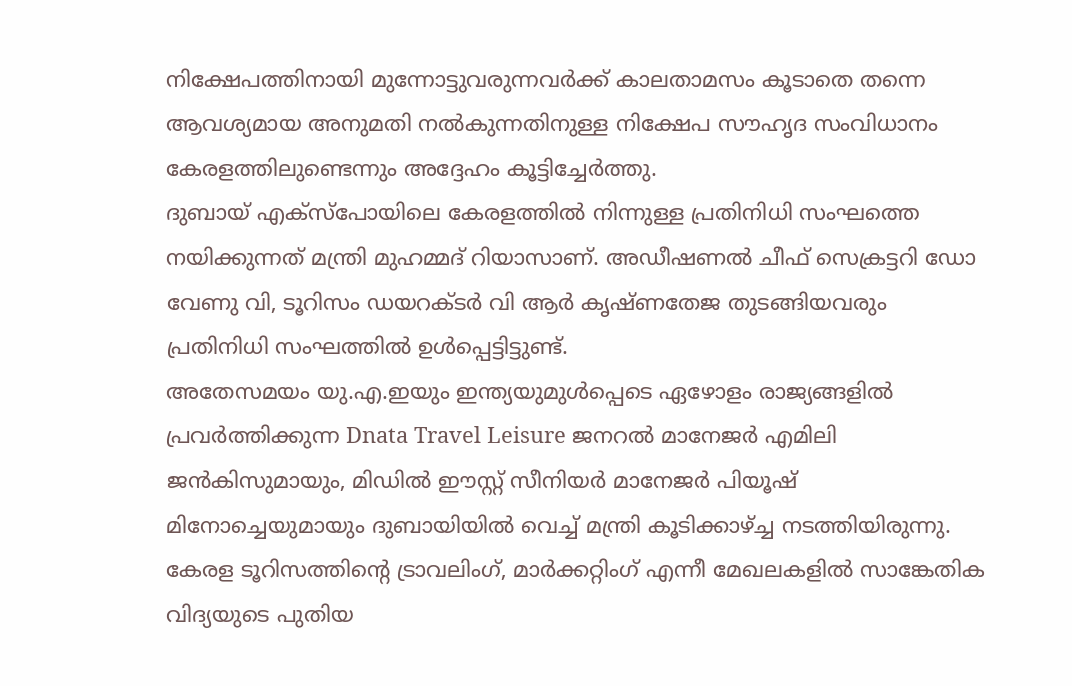നിക്ഷേപത്തിനായി മുന്നോട്ടുവരുന്നവർക്ക് കാലതാമസം കൂടാതെ തന്നെ ആവശ്യമായ അനുമതി നൽകുന്നതിനുള്ള നിക്ഷേപ സൗഹൃദ സംവിധാനം കേരളത്തിലുണ്ടെന്നും അദ്ദേഹം കൂട്ടിച്ചേർത്തു.
ദുബായ് എക്സ്പോയിലെ കേരളത്തിൽ നിന്നുള്ള പ്രതിനിധി സംഘത്തെ നയിക്കുന്നത് മന്ത്രി മുഹമ്മദ് റിയാസാണ്. അഡീഷണൽ ചീഫ് സെക്രട്ടറി ഡോ വേണു വി, ടൂറിസം ഡയറക്ടർ വി ആർ കൃഷ്ണതേജ തുടങ്ങിയവരും പ്രതിനിധി സംഘത്തിൽ ഉൾപ്പെട്ടിട്ടുണ്ട്.
അതേസമയം യു.എ.ഇയും ഇന്ത്യയുമുൾപ്പെടെ ഏഴോളം രാജ്യങ്ങളിൽ പ്രവർത്തിക്കുന്ന Dnata Travel Leisure ജനറൽ മാനേജർ എമിലി ജൻകിസുമായും, മിഡിൽ ഈസ്റ്റ് സീനിയർ മാനേജർ പിയൂഷ് മിനോച്ചെയുമായും ദുബായിയിൽ വെച്ച് മന്ത്രി കൂടിക്കാഴ്ച്ച നടത്തിയിരുന്നു. കേരള ടൂറിസത്തിന്റെ ട്രാവലിംഗ്, മാർക്കറ്റിംഗ് എന്നീ മേഖലകളിൽ സാങ്കേതിക വിദ്യയുടെ പുതിയ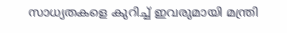സാധ്യതകളെ കുറിച്ച് ഇവരുമായി മന്ത്രി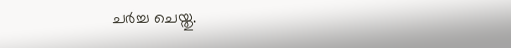ചർച്ച ചെയ്തു.